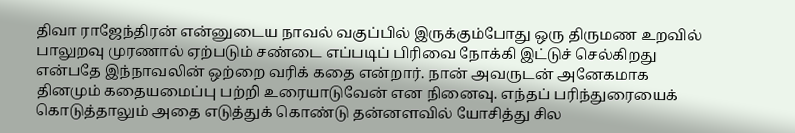திவா ராஜேந்திரன் என்னுடைய நாவல் வகுப்பில் இருக்கும்போது ஒரு திருமண உறவில் பாலுறவு முரணால் ஏற்படும் சண்டை எப்படிப் பிரிவை நோக்கி இட்டுச் செல்கிறது என்பதே இந்நாவலின் ஒற்றை வரிக் கதை என்றார். நான் அவருடன் அனேகமாக தினமும் கதையமைப்பு பற்றி உரையாடுவேன் என நினைவு. எந்தப் பரிந்துரையைக் கொடுத்தாலும் அதை எடுத்துக் கொண்டு தன்னளவில் யோசித்து சில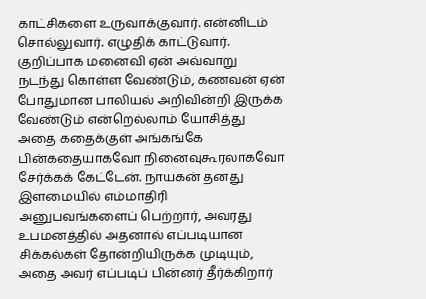காட்சிகளை உருவாக்குவார். என்னிடம் சொல்லுவார். எழுதிக் காட்டுவார். குறிப்பாக மனைவி ஏன் அவ்வாறு நடந்து கொள்ள வேண்டும், கணவன் ஏன் போதுமான பாலியல் அறிவின்றி இருக்க வேண்டும் என்றெல்லாம் யோசித்து அதை கதைக்குள் அங்கங்கே பின்கதையாகவோ நினைவுகூரலாகவோ சேர்க்கக் கேட்டேன். நாயகன் தனது இளமையில் எம்மாதிரி அனுபவங்களைப் பெற்றார், அவரது உபமனத்தில் அதனால் எப்படியான சிக்கல்கள் தோன்றியிருக்க முடியும், அதை அவர் எப்படிப் பின்னர் தீர்க்கிறார்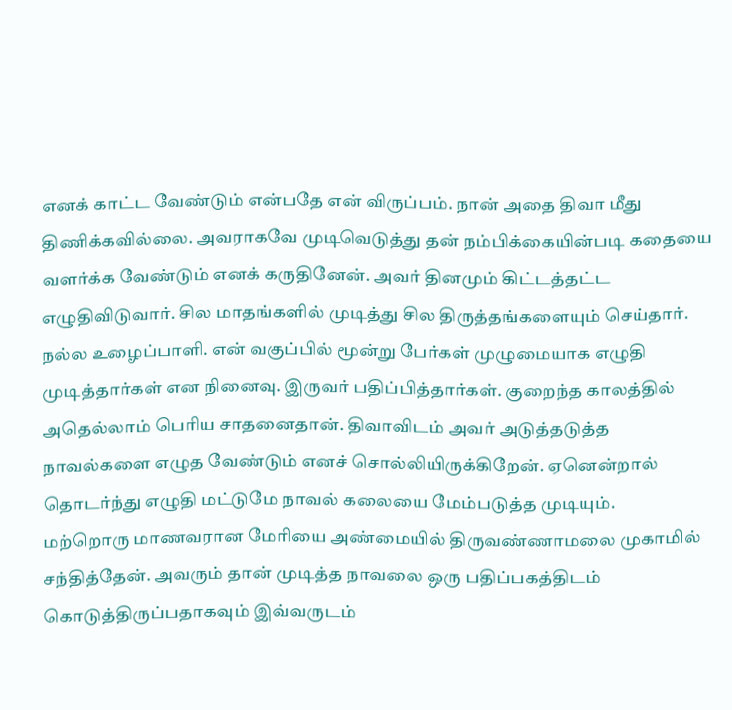எனக் காட்ட வேண்டும் என்பதே என் விருப்பம். நான் அதை திவா மீது திணிக்கவில்லை. அவராகவே முடிவெடுத்து தன் நம்பிக்கையின்படி கதையை வளர்க்க வேண்டும் எனக் கருதினேன். அவர் தினமும் கிட்டத்தட்ட எழுதிவிடுவார். சில மாதங்களில் முடித்து சில திருத்தங்களையும் செய்தார். நல்ல உழைப்பாளி. என் வகுப்பில் மூன்று பேர்கள் முழுமையாக எழுதி முடித்தார்கள் என நினைவு. இருவர் பதிப்பித்தார்கள். குறைந்த காலத்தில் அதெல்லாம் பெரிய சாதனைதான். திவாவிடம் அவர் அடுத்தடுத்த நாவல்களை எழுத வேண்டும் எனச் சொல்லியிருக்கிறேன். ஏனென்றால் தொடர்ந்து எழுதி மட்டுமே நாவல் கலையை மேம்படுத்த முடியும்.
மற்றொரு மாணவரான மேரியை அண்மையில் திருவண்ணாமலை முகாமில் சந்தித்தேன். அவரும் தான் முடித்த நாவலை ஒரு பதிப்பகத்திடம் கொடுத்திருப்பதாகவும் இவ்வருடம்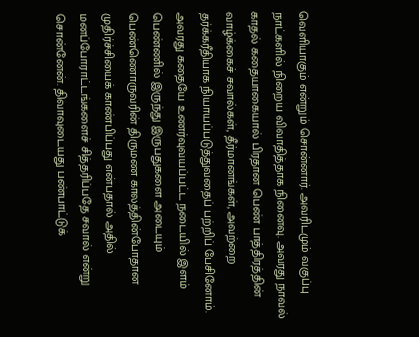வெளியாகும் என்றும் சொன்னார். அவரிடமும் வகுப்பு நாட்களில் நிறைய விவாதித்தாக நினைவு. அவரது நாவல் காதல் கதையாகையால் பிரதான பெண் பாத்திரத்தின் வாழ்க்கைச் சவால்கள், தீர்மானங்கள், அவற்றை தர்க்கரீதியாக நியாயப்படுத்துவதைப் பற்றிப் பேசினோம். அவரது கதையே உணர்வுவயப்பட்ட நடையில் இளம் பெண்ணில் இருந்து இருபதுகளை அடையும் பெண்ணொருவரின் திருமண காலத்தின்போதான முதிர்ச்சியைக் காண்பிப்பது என்பதால் அதில் மனப்போராட்டங்களைச் சித்தரிப்பதே சவால் என்று சொன்னேன். திவாவுடையது பண்பாட்டுக்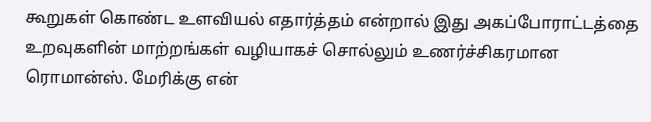கூறுகள் கொண்ட உளவியல் எதார்த்தம் என்றால் இது அகப்போராட்டத்தை உறவுகளின் மாற்றங்கள் வழியாகச் சொல்லும் உணர்ச்சிகரமான ரொமான்ஸ். மேரிக்கு என்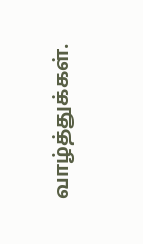வாழ்த்துக்கள்.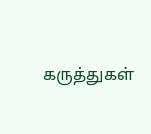கருத்துகள்